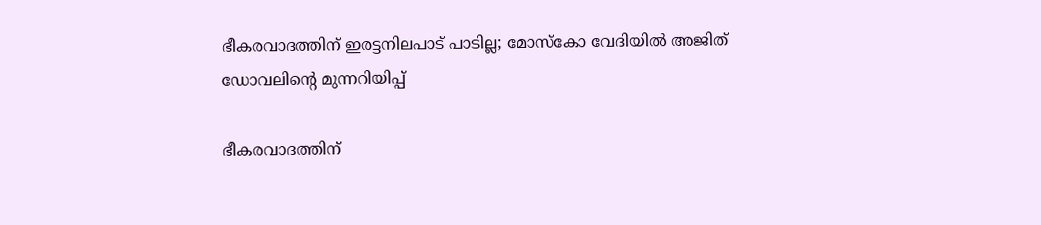ഭീകരവാദത്തിന് ഇരട്ടനിലപാട് പാടില്ല; മോസ്‌കോ വേദിയിൽ അജിത് ഡോവലിന്റെ മുന്നറിയിപ്പ്

ഭീകരവാദത്തിന്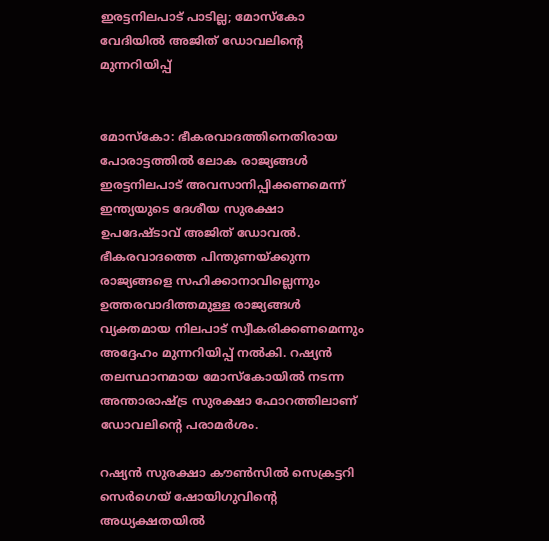ഇരട്ടനിലപാട് പാടില്ല; മോസ്‌കോ വേദിയിൽ അജിത് ഡോവലിന്റെ മുന്നറിയിപ്പ്


മോസ്‌കോ: ഭീകരവാദത്തിനെതിരായ പോരാട്ടത്തിൽ ലോക രാജ്യങ്ങൾ ഇരട്ടനിലപാട് അവസാനിപ്പിക്കണമെന്ന് ഇന്ത്യയുടെ ദേശീയ സുരക്ഷാ ഉപദേഷ്ടാവ് അജിത് ഡോവൽ. ഭീകരവാദത്തെ പിന്തുണയ്ക്കുന്ന രാജ്യങ്ങളെ സഹിക്കാനാവില്ലെന്നും ഉത്തരവാദിത്തമുള്ള രാജ്യങ്ങൾ വ്യക്തമായ നിലപാട് സ്വീകരിക്കണമെന്നും അദ്ദേഹം മുന്നറിയിപ്പ് നൽകി. റഷ്യൻ തലസ്ഥാനമായ മോസ്‌കോയിൽ നടന്ന അന്താരാഷ്ട്ര സുരക്ഷാ ഫോറത്തിലാണ് ഡോവലിന്റെ പരാമർശം.

റഷ്യൻ സുരക്ഷാ കൗൺസിൽ സെക്രട്ടറി സെർഗെയ് ഷോയിഗുവിന്റെ അധ്യക്ഷതയിൽ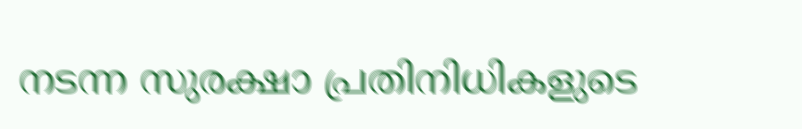നടന്ന സുരക്ഷാ പ്രതിനിധികളുടെ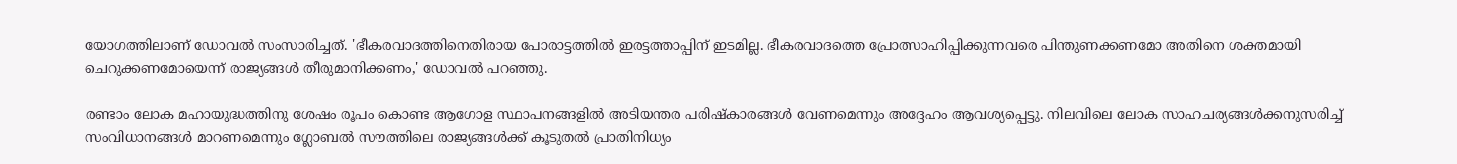യോഗത്തിലാണ് ഡോവൽ സംസാരിച്ചത്. 'ഭീകരവാദത്തിനെതിരായ പോരാട്ടത്തിൽ ഇരട്ടത്താപ്പിന് ഇടമില്ല. ഭീകരവാദത്തെ പ്രോത്സാഹിപ്പിക്കുന്നവരെ പിന്തുണക്കണമോ അതിനെ ശക്തമായി ചെറുക്കണമോയെന്ന് രാജ്യങ്ങൾ തീരുമാനിക്കണം,' ഡോവൽ പറഞ്ഞു.

രണ്ടാം ലോക മഹായുദ്ധത്തിനു ശേഷം രൂപം കൊണ്ട ആഗോള സ്ഥാപനങ്ങളിൽ അടിയന്തര പരിഷ്‌കാരങ്ങൾ വേണമെന്നും അദ്ദേഹം ആവശ്യപ്പെട്ടു. നിലവിലെ ലോക സാഹചര്യങ്ങൾക്കനുസരിച്ച് സംവിധാനങ്ങൾ മാറണമെന്നും ഗ്ലോബൽ സൗത്തിലെ രാജ്യങ്ങൾക്ക് കൂടുതൽ പ്രാതിനിധ്യം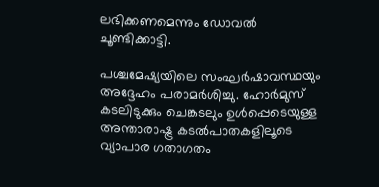ലഭിക്കണമെന്നും ഡോവൽ ചൂണ്ടിക്കാട്ടി.

പശ്ചമേഷ്യയിലെ സംഘർഷാവസ്ഥയും അദ്ദേഹം പരാമർശിച്ചു. ഹോർമുസ് കടലിടുക്കും ചെങ്കടലും ഉൾപ്പെടെയുള്ള അന്താരാഷ്ട്ര കടൽപാതകളിലൂടെ വ്യാപാര ഗതാഗതം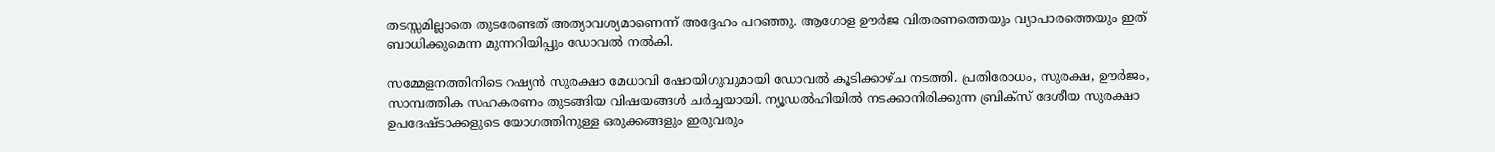തടസ്സമില്ലാതെ തുടരേണ്ടത് അത്യാവശ്യമാണെന്ന് അദ്ദേഹം പറഞ്ഞു. ആഗോള ഊർജ വിതരണത്തെയും വ്യാപാരത്തെയും ഇത് ബാധിക്കുമെന്ന മുന്നറിയിപ്പും ഡോവൽ നൽകി.

സമ്മേളനത്തിനിടെ റഷ്യൻ സുരക്ഷാ മേധാവി ഷോയിഗുവുമായി ഡോവൽ കൂടിക്കാഴ്ച നടത്തി. പ്രതിരോധം, സുരക്ഷ, ഊർജം, സാമ്പത്തിക സഹകരണം തുടങ്ങിയ വിഷയങ്ങൾ ചർച്ചയായി. ന്യൂഡൽഹിയിൽ നടക്കാനിരിക്കുന്ന ബ്രിക്‌സ് ദേശീയ സുരക്ഷാ ഉപദേഷ്ടാക്കളുടെ യോഗത്തിനുള്ള ഒരുക്കങ്ങളും ഇരുവരും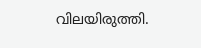വിലയിരുത്തി.